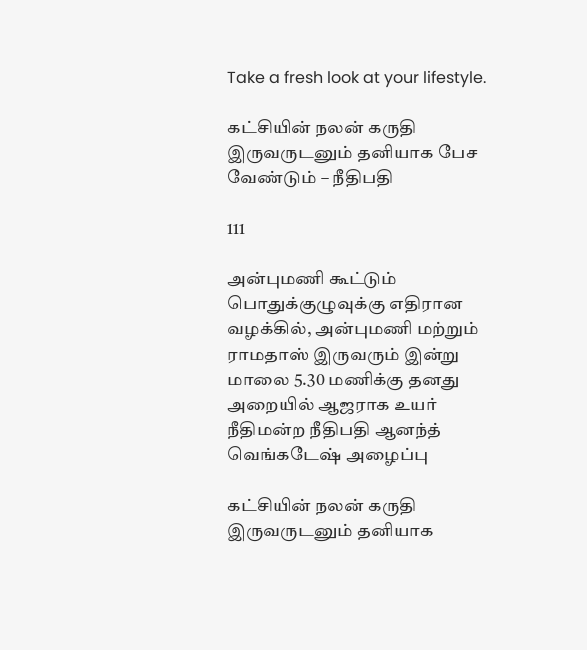Take a fresh look at your lifestyle.

கட்சியின் நலன் கருதி இருவருடனும் தனியாக பேச வேண்டும் – நீதிபதி

111

அன்புமணி கூட்டும் பொதுக்குழுவுக்கு எதிரான வழக்கில், அன்புமணி மற்றும் ராமதாஸ் இருவரும் இன்று மாலை 5.30 மணிக்கு தனது அறையில் ஆஜராக உயர் நீதிமன்ற நீதிபதி ஆனந்த் வெங்கடேஷ் அழைப்பு

கட்சியின் நலன் கருதி இருவருடனும் தனியாக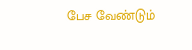பேச வேண்டும்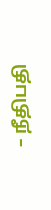– நீதிபதி